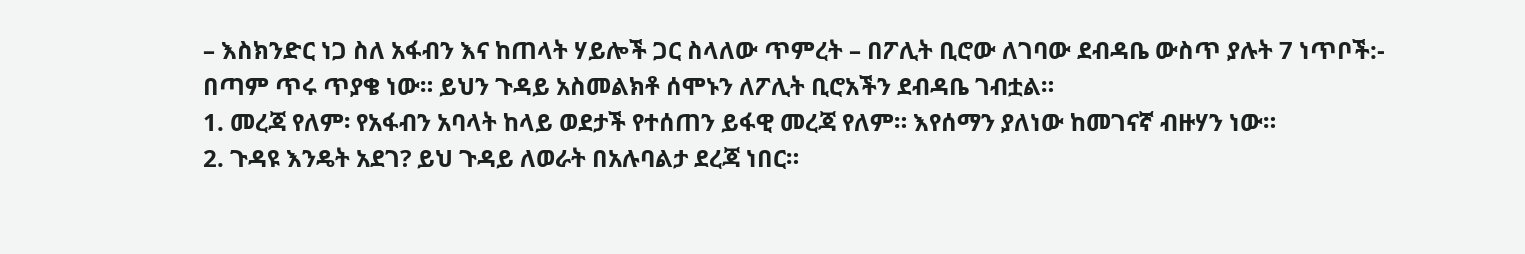– እስክንድር ነጋ ስለ አፋብን እና ከጠላት ሃይሎች ጋር ስላለው ጥምረት – በፖሊት ቢሮው ለገባው ደብዳቤ ውስጥ ያሉት 7 ነጥቦች:-
በጣም ጥሩ ጥያቄ ነው። ይህን ጉዳይ አስመልክቶ ሰሞኑን ለፖሊት ቢሮአችን ደብዳቤ ገብቷል።
1. መረጃ የለም፡ የአፋብን አባላት ከላይ ወደታች የተሰጠን ይፋዊ መረጃ የለም። እየሰማን ያለነው ከመገናኛ ብዙሃን ነው።
2. ጉዳዩ እንዴት አደገ? ይህ ጉዳይ ለወራት በአሉባልታ ደረጃ ነበር።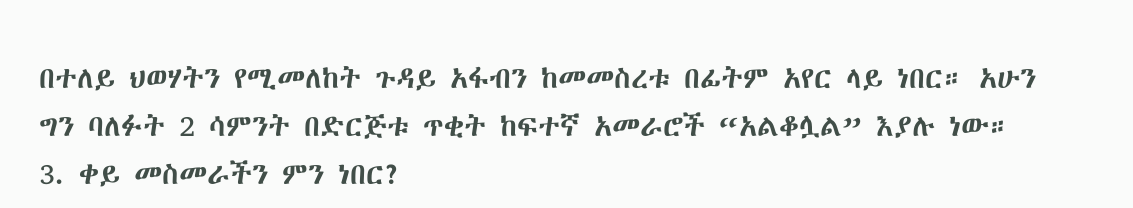በተለይ ህወሃትን የሚመለከት ጉዳይ አፋብን ከመመስረቱ በፊትም አየር ላይ ነበር። አሁን ግን ባለፉት 2 ሳምንት በድርጅቱ ጥቂት ከፍተኛ አመራሮች “አልቆሏል” እያሉ ነው።
3. ቀይ መስመራችን ምን ነበር?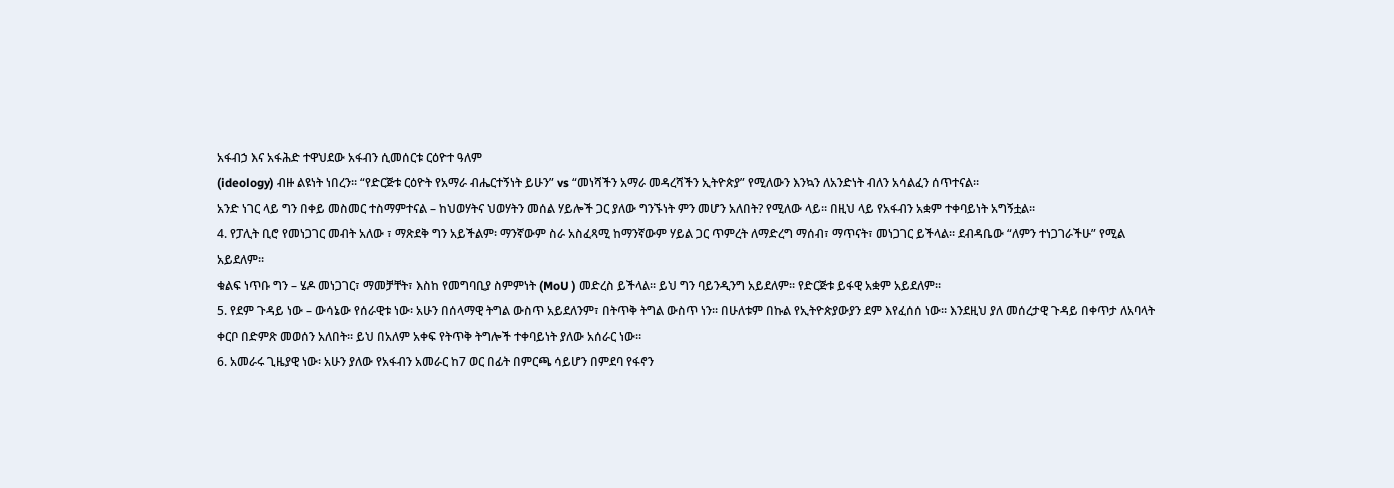አፋብኃ እና አፋሕድ ተዋህደው አፋብን ሲመሰርቱ ርዕዮተ ዓለም
(ideology) ብዙ ልዩነት ነበረን። “የድርጅቱ ርዕዮት የአማራ ብሔርተኝነት ይሁን” vs “መነሻችን አማራ መዳረሻችን ኢትዮጵያ” የሚለውን እንኳን ለአንድነት ብለን አሳልፈን ሰጥተናል።
አንድ ነገር ላይ ግን በቀይ መስመር ተስማምተናል – ከህወሃትና ህወሃትን መሰል ሃይሎች ጋር ያለው ግንኙነት ምን መሆን አለበት? የሚለው ላይ። በዚህ ላይ የአፋብን አቋም ተቀባይነት አግኝቷል።
4. የፓሊት ቢሮ የመነጋገር መብት አለው ፣ ማጽደቅ ግን አይችልም፡ ማንኛውም ስራ አስፈጻሚ ከማንኛውም ሃይል ጋር ጥምረት ለማድረግ ማሰብ፣ ማጥናት፣ መነጋገር ይችላል። ደብዳቤው “ለምን ተነጋገራችሁ” የሚል አይደለም።
ቁልፍ ነጥቡ ግን – ሄዶ መነጋገር፣ ማመቻቸት፣ እስከ የመግባቢያ ስምምነት (MoU ) መድረስ ይችላል። ይህ ግን ባይንዲንግ አይደለም። የድርጅቱ ይፋዊ አቋም አይደለም።
5. የደም ጉዳይ ነው – ውሳኔው የሰራዊቱ ነው፡ አሁን በሰላማዊ ትግል ውስጥ አይደለንም፣ በትጥቅ ትግል ውስጥ ነን። በሁለቱም በኩል የኢትዮጵያውያን ደም እየፈሰሰ ነው። እንደዚህ ያለ መሰረታዊ ጉዳይ በቀጥታ ለአባላት ቀርቦ በድምጽ መወሰን አለበት። ይህ በአለም አቀፍ የትጥቅ ትግሎች ተቀባይነት ያለው አሰራር ነው።
6. አመራሩ ጊዜያዊ ነው፡ አሁን ያለው የአፋብን አመራር ከ7 ወር በፊት በምርጫ ሳይሆን በምደባ የፋኖን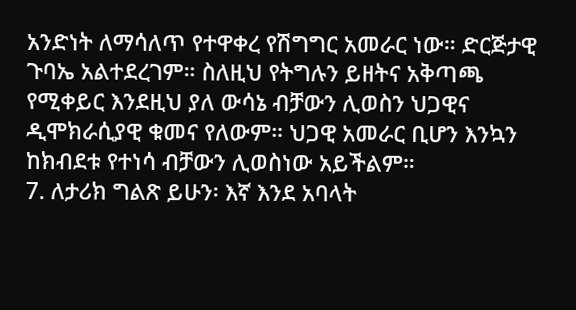አንድነት ለማሳለጥ የተዋቀረ የሽግግር አመራር ነው። ድርጅታዊ ጉባኤ አልተደረገም። ስለዚህ የትግሉን ይዘትና አቅጣጫ የሚቀይር እንደዚህ ያለ ውሳኔ ብቻውን ሊወስን ህጋዊና ዲሞክራሲያዊ ቁመና የለውም። ህጋዊ አመራር ቢሆን እንኳን ከክብደቱ የተነሳ ብቻውን ሊወስነው አይችልም።
7. ለታሪክ ግልጽ ይሁን፡ እኛ እንደ አባላት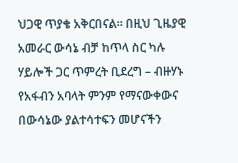ህጋዊ ጥያቄ አቅርበናል። በዚህ ጊዜያዊ አመራር ውሳኔ ብቻ ከጥላ ስር ካሉ ሃይሎች ጋር ጥምረት ቢደረግ – ብዙሃኑ የአፋብን አባላት ምንም የማናውቀውና በውሳኔው ያልተሳተፍን መሆናችን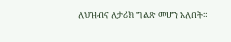ለህዝብና ለታሪክ ግልጽ መሆን አለበት።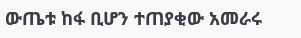ውጤቱ ከፋ ቢሆን ተጠያቂው አመራሩ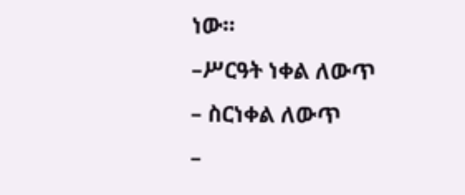ነው።
–ሥርዓት ነቀል ለውጥ
– ስርነቀል ለውጥ
–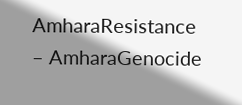AmharaResistance
– AmharaGenocide